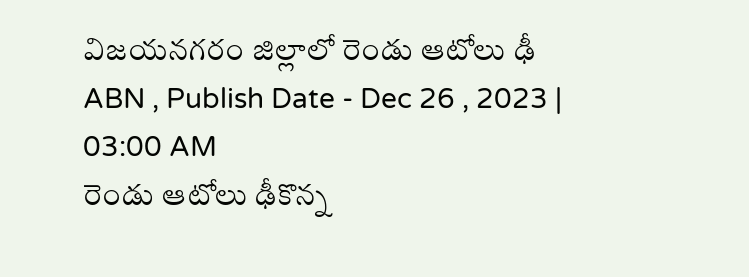విజయనగరం జిల్లాలో రెండు ఆటోలు ఢీ
ABN , Publish Date - Dec 26 , 2023 | 03:00 AM
రెండు ఆటోలు ఢీకొన్న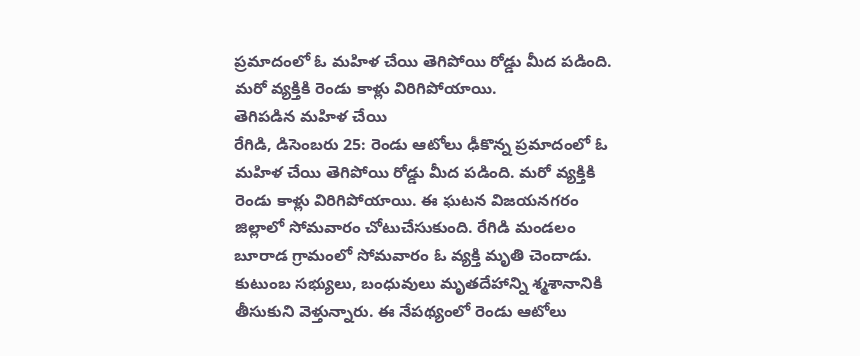ప్రమాదంలో ఓ మహిళ చేయి తెగిపోయి రోడ్డు మీద పడింది. మరో వ్యక్తికి రెండు కాళ్లు విరిగిపోయాయి.
తెగిపడిన మహిళ చేయి
రేగిడి, డిసెంబరు 25: రెండు ఆటోలు ఢీకొన్న ప్రమాదంలో ఓ మహిళ చేయి తెగిపోయి రోడ్డు మీద పడింది. మరో వ్యక్తికి రెండు కాళ్లు విరిగిపోయాయి. ఈ ఘటన విజయనగరం జిల్లాలో సోమవారం చోటుచేసుకుంది. రేగిడి మండలం బూరాడ గ్రామంలో సోమవారం ఓ వ్యక్తి మృతి చెందాడు. కుటుంబ సభ్యులు, బంధువులు మృతదేహాన్ని శ్మశానానికి తీసుకుని వెళ్తున్నారు. ఈ నేపథ్యంలో రెండు ఆటోలు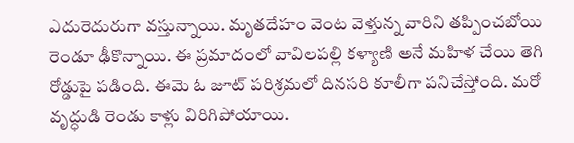ఎదురెదురుగా వస్తున్నాయి. మృతదేహం వెంట వెళ్తున్న వారిని తప్పించబోయి రెండూ ఢీకొన్నాయి. ఈ ప్రమాదంలో వావిలపల్లి కళ్యాణి అనే మహిళ చేయి తెగి రోడ్డుపై పడింది. ఈమె ఓ జూట్ పరిశ్రమలో దినసరి కూలీగా పనిచేస్తోంది. మరో వృద్ధుడి రెండు కాళ్లు విరిగిపోయాయి.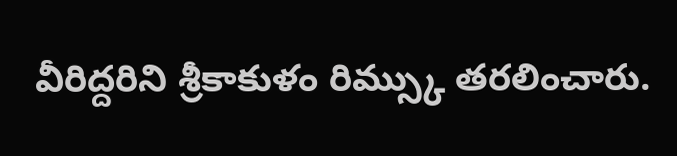వీరిద్దరిని శ్రీకాకుళం రిమ్స్కు తరలించారు.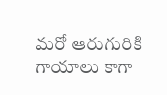మరో ఆరుగురికి గాయాలు కాగా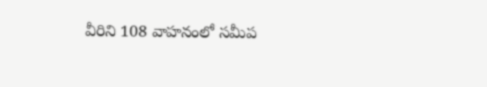వీరిని 108 వాహనంలో సమీప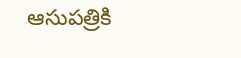ఆసుపత్రికి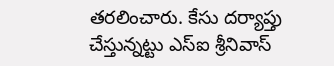తరలించారు. కేసు దర్యాప్తు చేస్తున్నట్టు ఎస్ఐ శ్రీనివాస్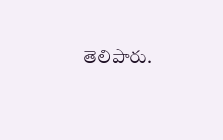తెలిపారు.